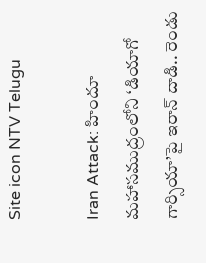Site icon NTV Telugu

Iran Attack: హిందూ మహాసముద్రంలోని ‘డియాగో గార్సియా’పై ఇరాన్ దాడి.. రెండు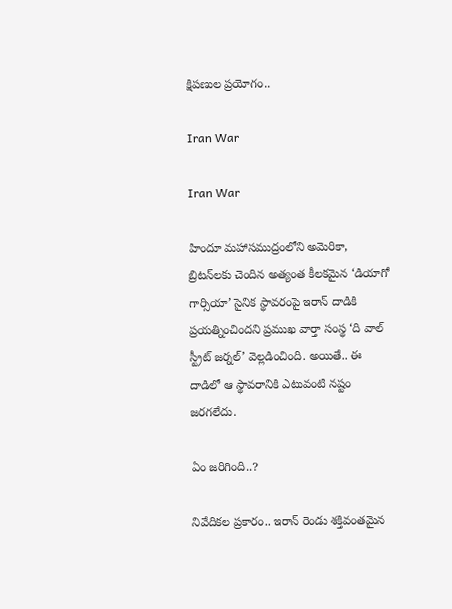క్షిపణుల ప్రయోగం..

Iran War

Iran War

హిందూ మహాసముద్రంలోని అమెరికా, బ్రిటన్‌లకు చెందిన అత్యంత కీలకమైన ‘డియాగో గార్సియా’ సైనిక స్థావరంపై ఇరాన్ దాడికి ప్రయత్నించిందని ప్రముఖ వార్తా సంస్థ ‘ది వాల్ స్ట్రీట్ జర్నల్’ వెల్లడించింది. అయితే.. ఈ దాడిలో ఆ స్థావరానికి ఎటువంటి నష్టం జరగలేదు.

ఏం జరిగింది..?

నివేదికల ప్రకారం.. ఇరాన్ రెండు శక్తివంతమైన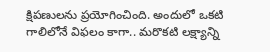క్షిపణులను ప్రయోగించింది. అందులో ఒకటి గాలిలోనే విఫలం కాగా.. మరొకటి లక్ష్యాన్ని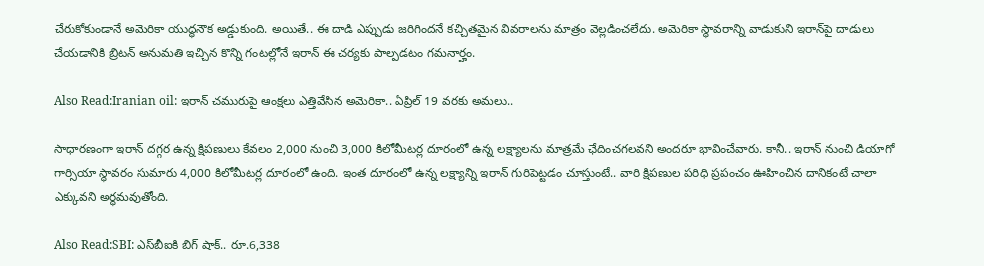చేరుకోకుండానే అమెరికా యుద్ధనౌక అడ్డుకుంది. అయితే.. ఈ దాడి ఎప్పుడు జరిగిందనే కచ్చితమైన వివరాలను మాత్రం వెల్లడించలేదు. అమెరికా స్థావరాన్ని వాడుకుని ఇరాన్‌పై దాడులు చేయడానికి బ్రిటన్ అనుమతి ఇచ్చిన కొన్ని గంటల్లోనే ఇరాన్ ఈ చర్యకు పాల్పడటం గమనార్హం.

Also Read:Iranian oil: ఇరాన్‌ చమురుపై ఆంక్షలు ఎత్తివేసిన అమెరికా.. ఏప్రిల్ 19 వరకు అమలు..

సాధారణంగా ఇరాన్ దగ్గర ఉన్న క్షిపణులు కేవలం 2,000 నుంచి 3,000 కిలోమీటర్ల దూరంలో ఉన్న లక్ష్యాలను మాత్రమే ఛేదించగలవని అందరూ భావించేవారు. కానీ.. ఇరాన్ నుంచి డియాగో గార్సియా స్థావరం సుమారు 4,000 కిలోమీటర్ల దూరంలో ఉంది. ఇంత దూరంలో ఉన్న లక్ష్యాన్ని ఇరాన్ గురిపెట్టడం చూస్తుంటే.. వారి క్షిపణుల పరిధి ప్రపంచం ఊహించిన దానికంటే చాలా ఎక్కువని అర్థమవుతోంది.

Also Read:SBI: ఎస్‌బీఐకి బిగ్ షాక్.. రూ.6,338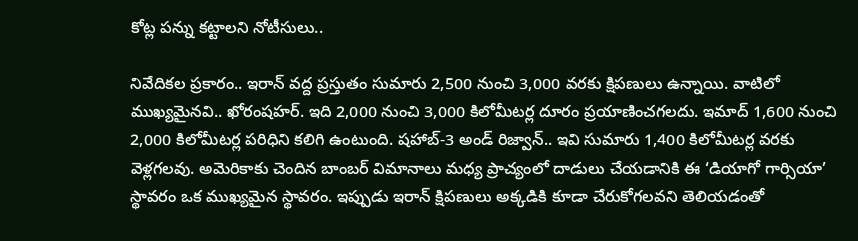కోట్ల పన్ను కట్టాలని నోటీసులు..

నివేదికల ప్రకారం.. ఇరాన్ వద్ద ప్రస్తుతం సుమారు 2,500 నుంచి 3,000 వరకు క్షిపణులు ఉన్నాయి. వాటిలో ముఖ్యమైనవి.. ఖోరంషహర్. ఇది 2,000 నుంచి 3,000 కిలోమీటర్ల దూరం ప్రయాణించగలదు. ఇమాద్ 1,600 నుంచి 2,000 కిలోమీటర్ల పరిధిని కలిగి ఉంటుంది. షహాబ్-3 అండ్ రిజ్వాన్.. ఇవి సుమారు 1,400 కిలోమీటర్ల వరకు వెళ్లగలవు. అమెరికాకు చెందిన బాంబర్ విమానాలు మధ్య ప్రాచ్యంలో దాడులు చేయడానికి ఈ ‘డియాగో గార్సియా’ స్థావరం ఒక ముఖ్యమైన స్థావరం. ఇప్పుడు ఇరాన్ క్షిపణులు అక్కడికి కూడా చేరుకోగలవని తెలియడంతో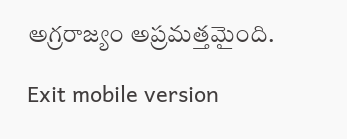అగ్రరాజ్యం అప్రమత్తమైంది.

Exit mobile version